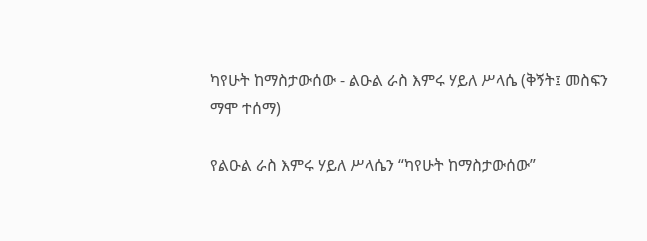ካየሁት ከማስታውሰው - ልዑል ራስ እምሩ ሃይለ ሥላሴ (ቅኝት፤ መስፍን ማሞ ተሰማ)

የልዑል ራስ እምሩ ሃይለ ሥላሴን “ካየሁት ከማስታውሰው”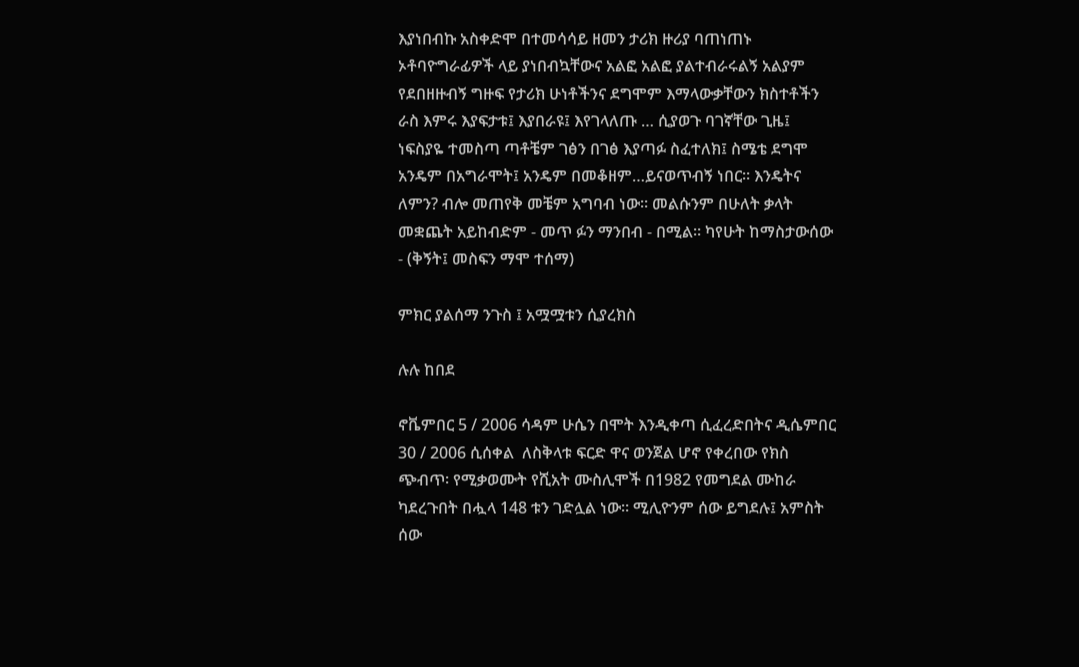እያነበብኩ አስቀድሞ በተመሳሳይ ዘመን ታሪክ ዙሪያ ባጠነጠኑ ኦቶባዮግራፊዎች ላይ ያነበብኳቸውና አልፎ አልፎ ያልተብራሩልኝ አልያም የደበዘዙብኝ ግዙፍ የታሪክ ሁነቶችንና ደግሞም እማላውቃቸውን ክስተቶችን ራስ እምሩ እያፍታቱ፤ እያበራዩ፤ እየገላለጡ … ሲያወጉ ባገኛቸው ጊዜ፤ ነፍስያዬ ተመስጣ ጣቶቼም ገፅን በገፅ እያጣፉ ስፈተለክ፤ ስሜቴ ደግሞ አንዴም በአግራሞት፤ አንዴም በመቆዘም…ይናወጥብኝ ነበር። እንዴትና ለምን? ብሎ መጠየቅ መቼም አግባብ ነው። መልሱንም በሁለት ቃላት መቋጨት አይከብድም - መጥ ፉን ማንበብ - በሚል። ካየሁት ከማስታውሰው - (ቅኝት፤ መስፍን ማሞ ተሰማ)

ምክር ያልሰማ ንጉስ ፤ አሟሟቱን ሲያረክስ

ሉሉ ከበደ

ኖቬምበር 5 / 2006 ሳዳም ሁሴን በሞት እንዲቀጣ ሲፈረድበትና ዲሴምበር 30 / 2006 ሲሰቀል  ለስቅላቱ ፍርድ ዋና ወንጀል ሆኖ የቀረበው የክስ ጭብጥ፡ የሚቃወሙት የሺአት ሙስሊሞች በ1982 የመግደል ሙከራ ካደረጉበት በሗላ 148 ቱን ገድሏል ነው። ሚሊዮንም ሰው ይግደሉ፤ አምስት ሰው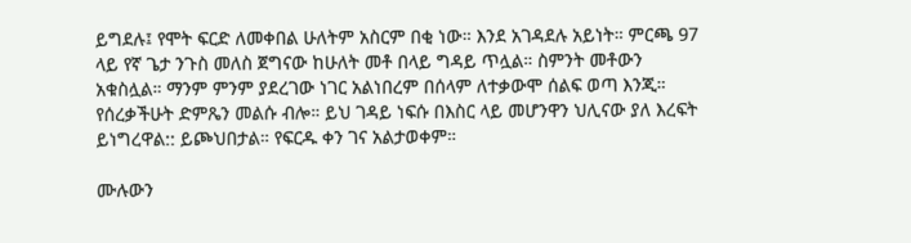ይግደሉ፤ የሞት ፍርድ ለመቀበል ሁለትም አስርም በቂ ነው። እንደ አገዳደሉ አይነት። ምርጫ 97 ላይ የኛ ጌታ ንጉስ መለስ ጀግናው ከሁለት መቶ በላይ ግዳይ ጥሏል። ስምንት መቶውን አቁስሏል። ማንም ምንም ያደረገው ነገር አልነበረም በሰላም ለተቃውሞ ሰልፍ ወጣ እንጂ። የሰረቃችሁት ድምጼን መልሱ ብሎ። ይህ ገዳይ ነፍሱ በእስር ላይ መሆንዋን ህሊናው ያለ እረፍት ይነግረዋል:: ይጮህበታል። የፍርዱ ቀን ገና አልታወቀም።

ሙሉውን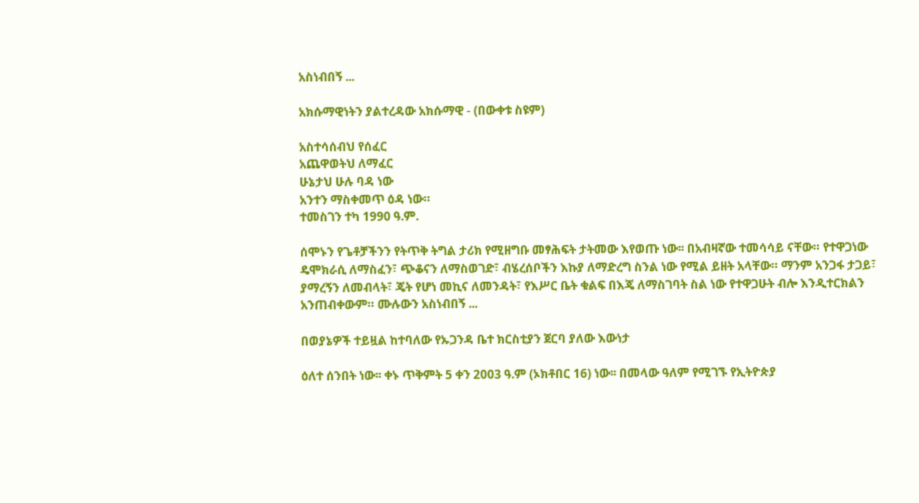አስነብበኝ ...

አክሱማዊነትን ያልተረዳው አክሱማዊ - (በውቀቱ ስዩም)

አስተሳሰብህ የሰፈር
አጨዋወትህ ለማፈር
ሁኔታህ ሁሉ ባዳ ነው
አንተን ማስቀመጥ ዕዳ ነው።
ተመስገን ተካ 1990 ዓ.ም.

ሰሞኑን የጌቶቻችንን የትጥቅ ትግል ታሪክ የሚዘግቡ መፃሕፍት ታትመው እየወጡ ነው፡፡ በአብዛኛው ተመሳሳይ ናቸው። የተዋጋነው ዴሞክራሲ ለማስፈን፣ ጭቆናን ለማስወገድ፣ ብሄረሰቦችን እኩያ ለማድረግ ስንል ነው የሚል ይዘት አላቸው። ማንም አንጋፋ ታጋይ፣ ያማረኝን ለመብላት፣ ጄት የሆነ መኪና ለመንዳት፣ የእሥር ቤት ቁልፍ በእጄ ለማስገባት ስል ነው የተዋጋሁት ብሎ እንዲተርክልን አንጠብቀውም። ሙሉውን አስነብበኝ ...

በወያኔዎች ተይዟል ከተባለው የኡጋንዳ ቤተ ክርስቲያን ጀርባ ያለው እውነታ

ዕለተ ሰንበት ነው፡፡ ቀኑ ጥቅምት 5 ቀን 2003 ዓ.ም (ኦክቶበር 16) ነው፡፡ በመላው ዓለም የሚገኙ የኢትዮጵያ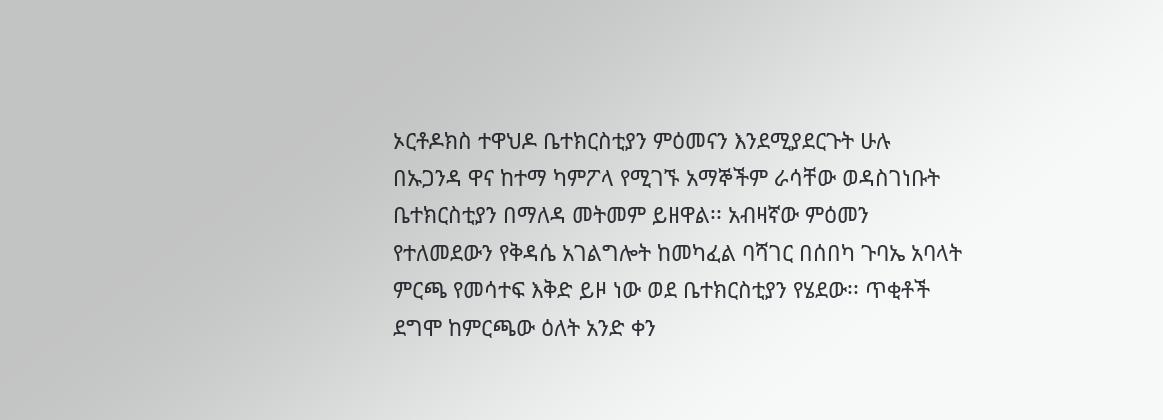ኦርቶዶክስ ተዋህዶ ቤተክርስቲያን ምዕመናን እንደሚያደርጉት ሁሉ በኡጋንዳ ዋና ከተማ ካምፖላ የሚገኙ አማኞችም ራሳቸው ወዳስገነቡት ቤተክርስቲያን በማለዳ መትመም ይዘዋል፡፡ አብዛኛው ምዕመን የተለመደውን የቅዳሴ አገልግሎት ከመካፈል ባሻገር በሰበካ ጉባኤ አባላት ምርጫ የመሳተፍ እቅድ ይዞ ነው ወደ ቤተክርስቲያን የሄደው፡፡ ጥቂቶች ደግሞ ከምርጫው ዕለት አንድ ቀን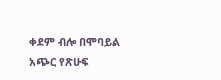ቀደም ብሎ በሞባይል አጭር የጽሁፍ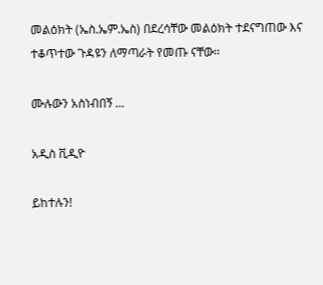መልዕክት (ኤስ.ኤም.ኤስ) በደረሳቸው መልዕክት ተደናግጠው እና ተቆጥተው ጉዳዩን ለማጣራት የመጡ ናቸው፡፡

ሙሉውን አስነብበኝ ...

አዲስ ቪዲዮ

ይከተሉን!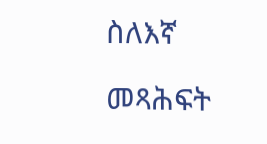ስለእኛ

መጻሕፍት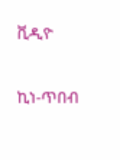ቪዲዮ

ኪነ-ጥበብ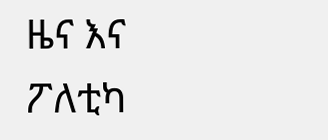ዜና እና ፖለቲካ